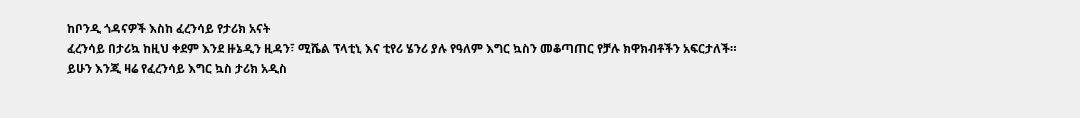ከቦንዲ ጎዳናዎች እስከ ፈረንሳይ የታሪክ አናት
ፈረንሳይ በታሪኳ ከዚህ ቀደም እንደ ዙኔዲን ዚዳን፣ ሚሼል ፕላቲኒ እና ቲየሪ ሄንሪ ያሉ የዓለም እግር ኳስን መቆጣጠር የቻሉ ክዋክብቶችን አፍርታለች።
ይሁን እንጂ ዛሬ የፈረንሳይ እግር ኳስ ታሪክ አዲስ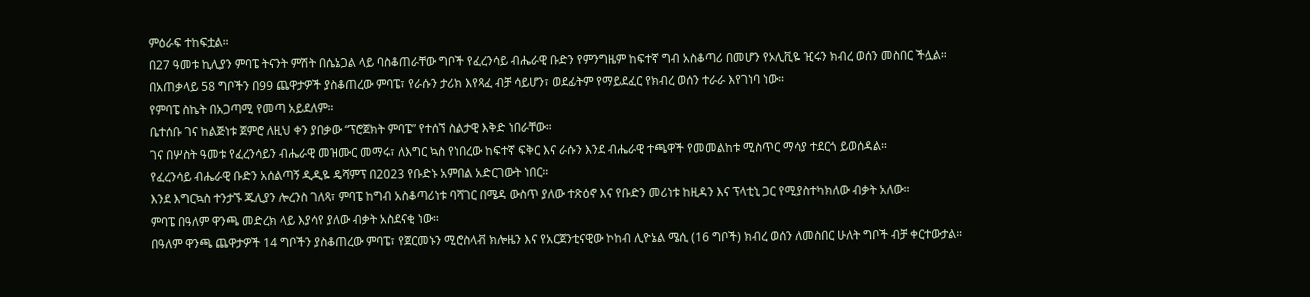ምዕራፍ ተከፍቷል።
በ27 ዓመቱ ኪሊያን ምባፔ ትናንት ምሽት በሴኔጋል ላይ ባስቆጠራቸው ግቦች የፈረንሳይ ብሔራዊ ቡድን የምንግዜም ከፍተኛ ግብ አስቆጣሪ በመሆን የኦሊቪዬ ዢሩን ክብረ ወሰን መስበር ችሏል።
በአጠቃላይ 58 ግቦችን በ99 ጨዋታዎች ያስቆጠረው ምባፔ፣ የራሱን ታሪክ እየጻፈ ብቻ ሳይሆን፣ ወደፊትም የማይደፈር የክብረ ወሰን ተራራ እየገነባ ነው።
የምባፔ ስኬት በአጋጣሚ የመጣ አይደለም።
ቤተሰቡ ገና ከልጅነቱ ጀምሮ ለዚህ ቀን ያበቃው “ፕሮጀክት ምባፔ” የተሰኘ ስልታዊ እቅድ ነበራቸው።
ገና በሦስት ዓመቱ የፈረንሳይን ብሔራዊ መዝሙር መማሩ፣ ለእግር ኳስ የነበረው ከፍተኛ ፍቅር እና ራሱን እንደ ብሔራዊ ተጫዋች የመመልከቱ ሚስጥር ማሳያ ተደርጎ ይወሰዳል።
የፈረንሳይ ብሔራዊ ቡድን አሰልጣኝ ዲዲዬ ዴሻምፕ በ2023 የቡድኑ አምበል አድርገውት ነበር።
እንደ እግርኳስ ተንታኙ ጁሊያን ሎረንስ ገለጻ፣ ምባፔ ከግብ አስቆጣሪነቱ ባሻገር በሜዳ ውስጥ ያለው ተጽዕኖ እና የቡድን መሪነቱ ከዚዳን እና ፕላቲኒ ጋር የሚያስተካክለው ብቃት አለው።
ምባፔ በዓለም ዋንጫ መድረክ ላይ እያሳየ ያለው ብቃት አስደናቂ ነው።
በዓለም ዋንጫ ጨዋታዎች 14 ግቦችን ያስቆጠረው ምባፔ፣ የጀርመኑን ሚሮስላቭ ክሎዜን እና የአርጀንቲናዊው ኮከብ ሊዮኔል ሜሲ (16 ግቦች) ክብረ ወሰን ለመስበር ሁለት ግቦች ብቻ ቀርተውታል።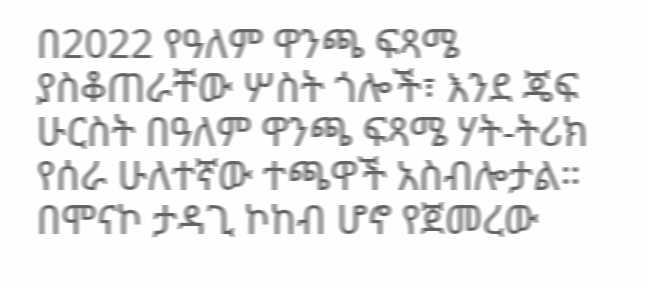በ2022 የዓለም ዋንጫ ፍጻሜ ያስቆጠራቸው ሦስት ጎሎች፣ እንደ ጄፍ ሁርስት በዓለም ዋንጫ ፍጻሜ ሃት-ትሪክ የሰራ ሁለተኛው ተጫዋች አስብሎታል።
በሞናኮ ታዳጊ ኮከብ ሆኖ የጀመረው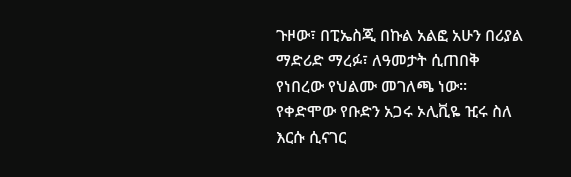ጉዞው፣ በፒኤስጂ በኩል አልፎ አሁን በሪያል ማድሪድ ማረፉ፣ ለዓመታት ሲጠበቅ የነበረው የህልሙ መገለጫ ነው።
የቀድሞው የቡድን አጋሩ ኦሊቪዬ ዢሩ ስለ እርሱ ሲናገር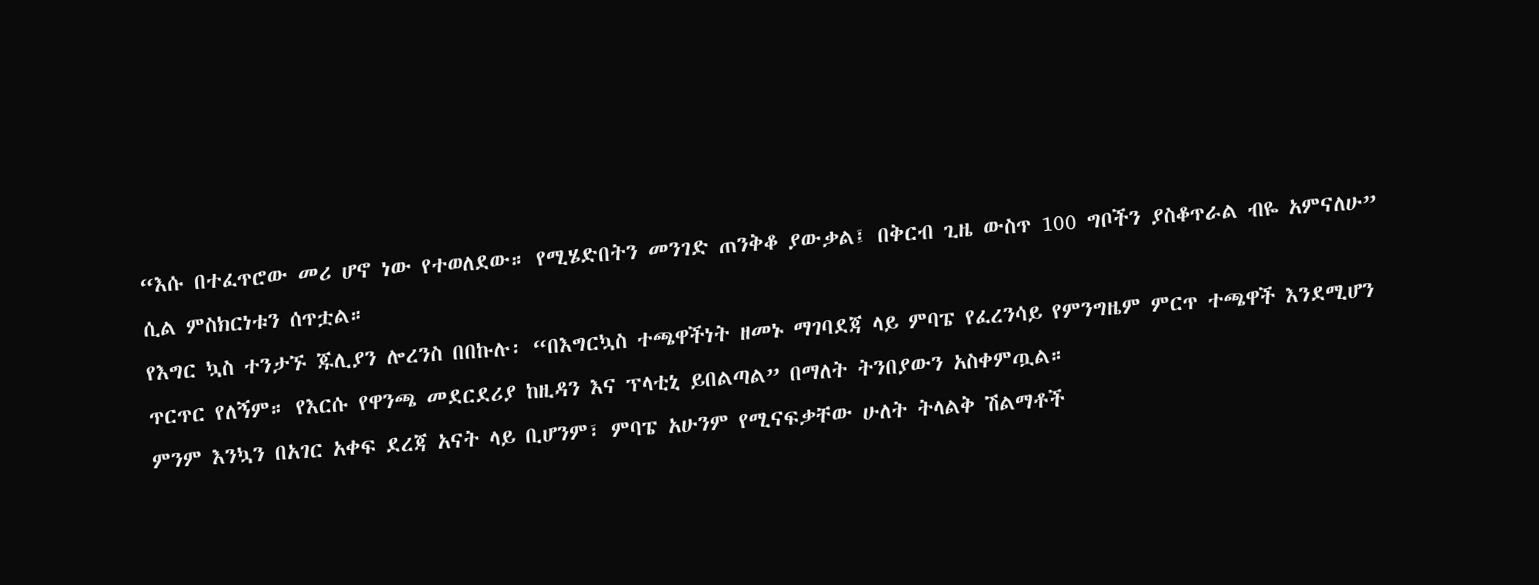“እሱ በተፈጥሮው መሪ ሆኖ ነው የተወለደው። የሚሄድበትን መንገድ ጠንቅቆ ያውቃል፤ በቅርብ ጊዜ ውስጥ 100 ግቦችን ያስቆጥራል ብዬ አምናለሁ” ሲል ምስክርነቱን ሰጥቷል።
የእግር ኳስ ተንታኙ ጁሊያን ሎረንስ በበኩሉ፡ “በእግርኳስ ተጫዋችነት ዘመኑ ማገባደጃ ላይ ምባፔ የፈረንሳይ የምንግዜም ምርጥ ተጫዋች እንደሚሆን ጥርጥር የለኝም። የእርሱ የዋንጫ መደርደሪያ ከዚዳን እና ፕላቲኒ ይበልጣል” በማለት ትንበያውን አስቀምጧል።
ምንም እንኳን በአገር አቀፍ ደረጃ አናት ላይ ቢሆንም፣ ምባፔ አሁንም የሚናፍቃቸው ሁለት ትላልቅ ሽልማቶች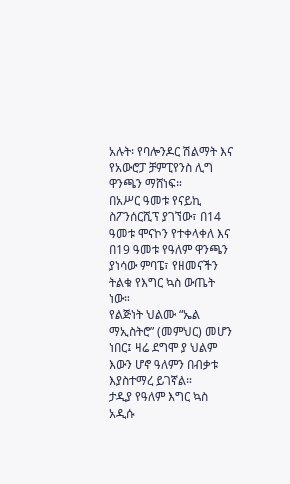አሉት፡ የባሎንዶር ሽልማት እና የአውሮፓ ቻምፒየንስ ሊግ ዋንጫን ማሸነፍ።
በአሥር ዓመቱ የናይኪ ስፖንሰርሺፕ ያገኘው፣ በ14 ዓመቱ ሞናኮን የተቀላቀለ እና በ19 ዓመቱ የዓለም ዋንጫን ያነሳው ምባፔ፣ የዘመናችን ትልቁ የእግር ኳስ ውጤት ነው።
የልጅነት ህልሙ “ኤል ማኢስትሮ” (መምህር) መሆን ነበር፤ ዛሬ ደግሞ ያ ህልም እውን ሆኖ ዓለምን በብቃቱ እያስተማረ ይገኛል።
ታዲያ የዓለም እግር ኳስ አዲሱ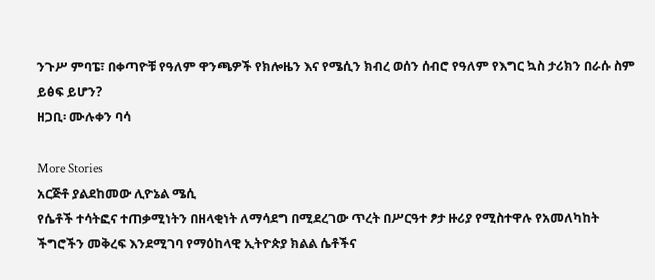ንጉሥ ምባፔ፣ በቀጣዮቹ የዓለም ዋንጫዎች የክሎዜን እና የሜሲን ክብረ ወሰን ሰብሮ የዓለም የእግር ኳስ ታሪክን በራሱ ስም ይፅፍ ይሆን?
ዘጋቢ፡ ሙሉቀን ባሳ

More Stories
አርጅቶ ያልደከመው ሊዮኔል ሜሲ
የሴቶች ተሳትፎና ተጠቃሚነትን በዘላቂነት ለማሳደግ በሚደረገው ጥረት በሥርዓተ ፆታ ዙሪያ የሚስተዋሉ የአመለካከት ችግሮችን መቅረፍ እንደሚገባ የማዕከላዊ ኢትዮጵያ ክልል ሴቶችና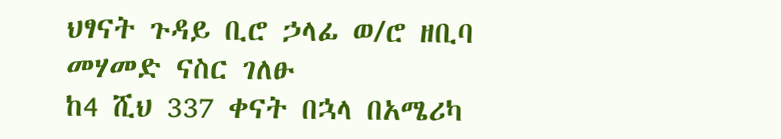ህፃናት ጉዳይ ቢሮ ኃላፊ ወ/ሮ ዘቢባ መሃመድ ናስር ገለፁ
ከ4 ሺህ 337 ቀናት በኋላ በአሜሪካ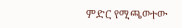ምድር የሚጫወተው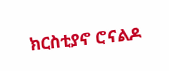ክርስቲያኖ ሮናልዶ